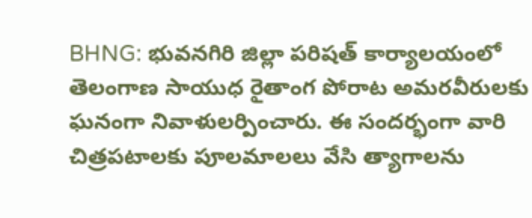BHNG: భువనగిరి జిల్లా పరిషత్ కార్యాలయంలో తెలంగాణ సాయుధ రైతాంగ పోరాట అమరవీరులకు ఘనంగా నివాళులర్పించారు. ఈ సందర్భంగా వారి చిత్రపటాలకు పూలమాలలు వేసి త్యాగాలను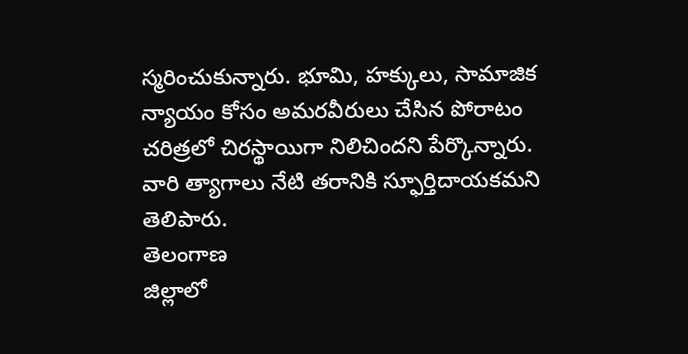స్మరించుకున్నారు. భూమి, హక్కులు, సామాజిక న్యాయం కోసం అమరవీరులు చేసిన పోరాటం చరిత్రలో చిరస్థాయిగా నిలిచిందని పేర్కొన్నారు. వారి త్యాగాలు నేటి తరానికి స్ఫూర్తిదాయకమని తెలిపారు.
తెలంగాణ
జిల్లాలో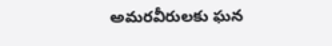అమరవీరులకు ఘన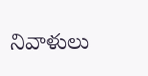నివాళులు